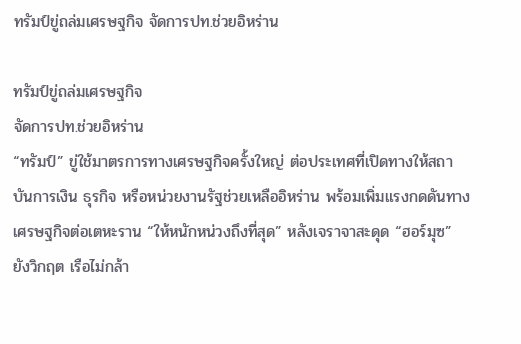ทรัมป์ขู่ถล่มเศรษฐกิจ จัดการปท.ช่วยอิหร่าน

ทรัมป์ขู่ถล่มเศรษฐกิจ
จัดการปท.ช่วยอิหร่าน
“ทรัมป์” ขู่ใช้มาตรการทางเศรษฐกิจครั้งใหญ่ ต่อประเทศที่เปิดทางให้สถาบันการเงิน ธุรกิจ หรือหน่วยงานรัฐช่วยเหลืออิหร่าน พร้อมเพิ่มแรงกดดันทางเศรษฐกิจต่อเตหะราน “ให้หนักหน่วงถึงที่สุด” หลังเจราจาสะดุด “ฮอร์มุซ” ยังวิกฤต เรือไม่กล้า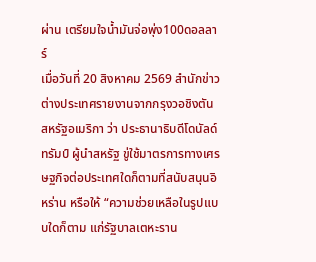ผ่าน เตรียมใจน้ำมันจ่อพุ่ง100ดอลลาร์
เมื่อวันที่ 20 สิงหาคม 2569 สำนักข่าวต่างประเทศรายงานจากกรุงวอชิงตัน สหรัฐอเมริกา ว่า ประธานาธิบดีโดนัลด์ ทรัมป์ ผู้นำสหรัฐ ขู่ใช้มาตรการทางเศรษฐกิจต่อประเทศใดก็ตามที่สนับสนุนอิหร่าน หรือให้ “ความช่วยเหลือในรูปแบบใดก็ตาม แก่รัฐบาลเตหะราน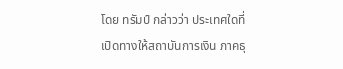โดย ทรัมป์ กล่าวว่า ประเทศใดที่เปิดทางให้สถาบันการเงิน ภาคธุ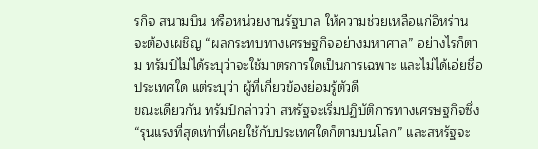รกิจ สนามบิน หรือหน่วยงานรัฐบาล ให้ความช่วยเหลือแก่อิหร่าน จะต้องเผชิญ “ผลกระทบทางเศรษฐกิจอย่างมหาศาล” อย่างไรก็ตาม ทรัมป์ไม่ได้ระบุว่าจะใช้มาตรการใดเป็นการเฉพาะ และไม่ได้เอ่ยชื่อประเทศใด แต่ระบุว่า ผู้ที่เกี่ยวข้องย่อมรู้ตัวดี
ขณะเดียวกัน ทรัมป์กล่าวว่า สหรัฐจะเริ่มปฏิบัติการทางเศรษฐกิจซึ่ง “รุนแรงที่สุดเท่าที่เคยใช้กับประเทศใดก็ตามบนโลก” และสหรัฐจะ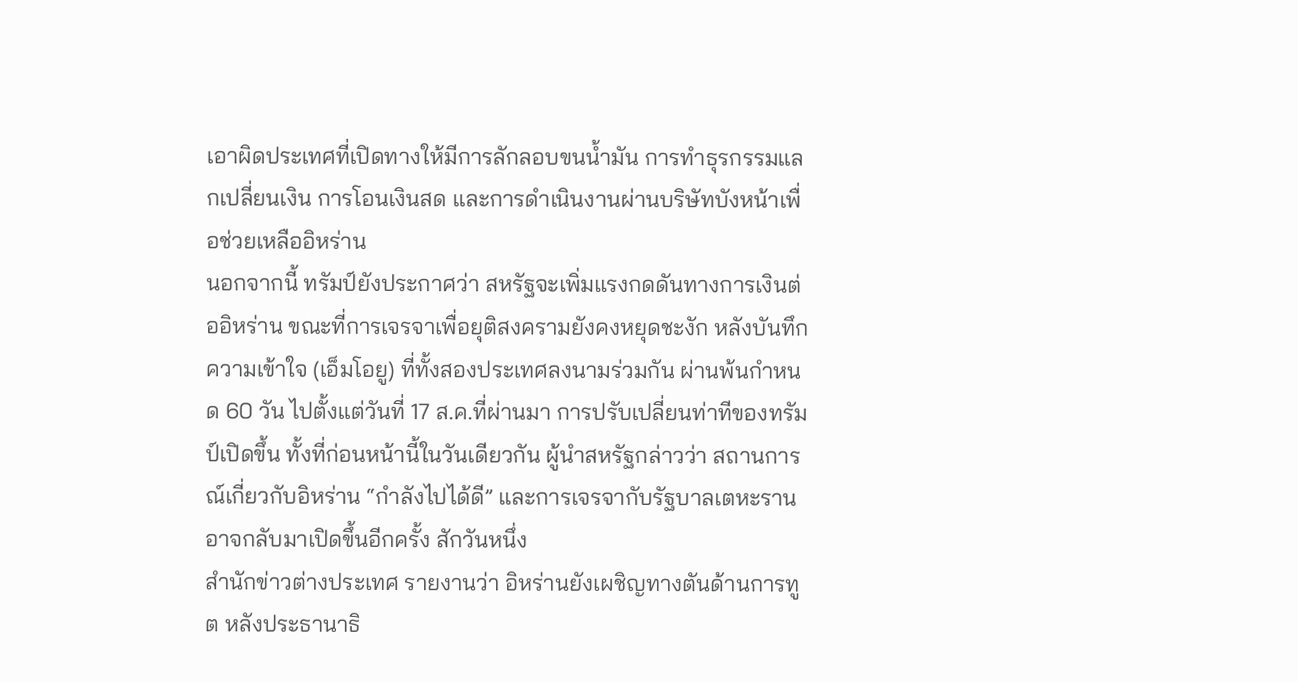เอาผิดประเทศที่เปิดทางให้มีการลักลอบขนน้ำมัน การทำธุรกรรมแลกเปลี่ยนเงิน การโอนเงินสด และการดำเนินงานผ่านบริษัทบังหน้าเพื่อช่วยเหลืออิหร่าน
นอกจากนี้ ทรัมป์ยังประกาศว่า สหรัฐจะเพิ่มแรงกดดันทางการเงินต่ออิหร่าน ขณะที่การเจรจาเพื่อยุติสงครามยังคงหยุดชะงัก หลังบันทึกความเข้าใจ (เอ็มโอยู) ที่ทั้งสองประเทศลงนามร่วมกัน ผ่านพ้นกำหนด 60 วัน ไปตั้งแต่วันที่ 17 ส.ค.ที่ผ่านมา การปรับเปลี่ยนท่าทีของทรัมป์เปิดขึ้น ทั้งที่ก่อนหน้านี้ในวันเดียวกัน ผู้นำสหรัฐกล่าวว่า สถานการณ์เกี่ยวกับอิหร่าน “กำลังไปได้ดี” และการเจรจากับรัฐบาลเตหะรานอาจกลับมาเปิดขึ้นอีกครั้ง สักวันหนึ่ง
สำนักข่าวต่างประเทศ รายงานว่า อิหร่านยังเผชิญทางตันด้านการทูต หลังประธานาธิ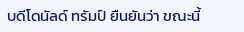บดีโดนัลด์ ทรัมป์ ยืนยันว่า ขณะนี้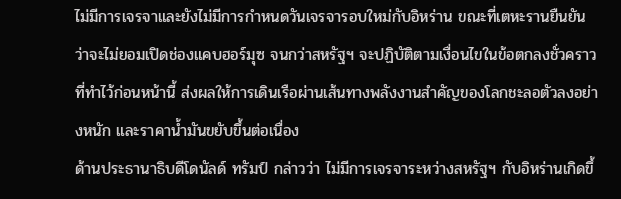ไม่มีการเจรจาและยังไม่มีการกำหนดวันเจรจารอบใหม่กับอิหร่าน ขณะที่เตหะรานยืนยันว่าจะไม่ยอมเปิดช่องแคบฮอร์มุซ จนกว่าสหรัฐฯ จะปฏิบัติตามเงื่อนไขในข้อตกลงชั่วคราวที่ทำไว้ก่อนหน้านี้ ส่งผลให้การเดินเรือผ่านเส้นทางพลังงานสำคัญของโลกชะลอตัวลงอย่างหนัก และราคาน้ำมันขยับขึ้นต่อเนื่อง
ด้านประธานาธิบดีโดนัลด์ ทรัมป์ กล่าวว่า ไม่มีการเจรจาระหว่างสหรัฐฯ กับอิหร่านเกิดขึ้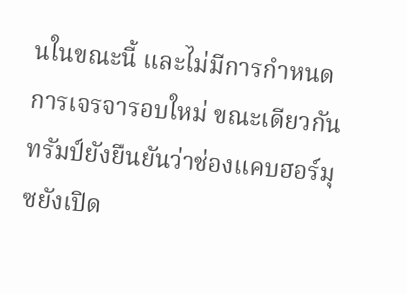นในขณะนี้ และไม่มีการกำหนดการเจรจารอบใหม่ ขณะเดียวกัน ทรัมป์ยังยืนยันว่าช่องแคบฮอร์มุซยังเปิด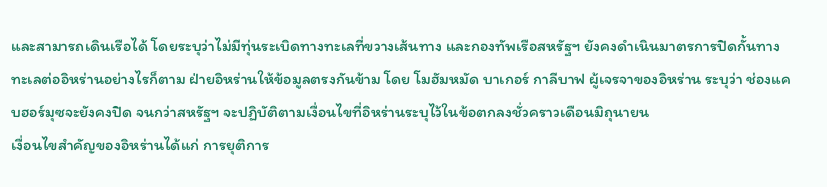และสามารถเดินเรือได้ โดยระบุว่าไม่มีทุ่นระเบิดทางทะเลที่ขวางเส้นทาง และกองทัพเรือสหรัฐฯ ยังคงดำเนินมาตรการปิดกั้นทางทะเลต่ออิหร่านอย่างไรก็ตาม ฝ่ายอิหร่านให้ข้อมูลตรงกันข้าม โดย โมฮัมหมัด บาเกอร์ กาลีบาฟ ผู้เจรจาของอิหร่าน ระบุว่า ช่องแคบฮอร์มุซจะยังคงปิด จนกว่าสหรัฐฯ จะปฏิบัติตามเงื่อนไขที่อิหร่านระบุไว้ในข้อตกลงชั่วคราวเดือนมิถุนายน
เงื่อนไขสำคัญของอิหร่านได้แก่ การยุติการ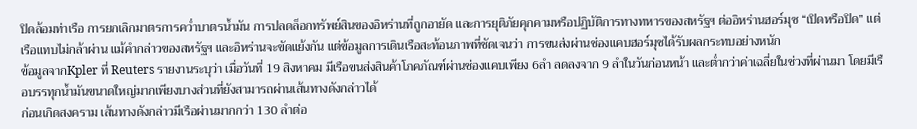ปิดล้อมท่าเรือ การยกเลิกมาตรการคว่ำบาตรน้ำมัน การปลดล็อกทรัพย์สินของอิหร่านที่ถูกอายัด และการยุติภัยคุกคามหรือปฏิบัติการทางทหารของสหรัฐฯ ต่ออิหร่านฮอร์มุซ “เปิดหรือปิด” แต่เรือแทบไม่กล้าผ่าน แม้คำกล่าวของสหรัฐฯ และอิหร่านจะขัดแย้งกัน แต่ข้อมูลการเดินเรือสะท้อนภาพที่ชัดเจนว่า การขนส่งผ่านช่องแคบฮอร์มุซได้รับผลกระทบอย่างหนัก
ข้อมูลจากKpler ที่ Reuters รายงานระบุว่า เมื่อวันที่ 19 สิงหาคม มีเรือขนส่งสินค้าโภคภัณฑ์ผ่านช่องแคบเพียง 6ลำ ลดลงจาก 9 ลำในวันก่อนหน้า และต่ำกว่าค่าเฉลี่ยในช่วงที่ผ่านมา โดยมีเรือบรรทุกน้ำมันขนาดใหญ่มากเพียงบางส่วนที่ยังสามารถผ่านเส้นทางดังกล่าวได้
ก่อนเกิดสงคราม เส้นทางดังกล่าวมีเรือผ่านมากกว่า 130 ลำต่อ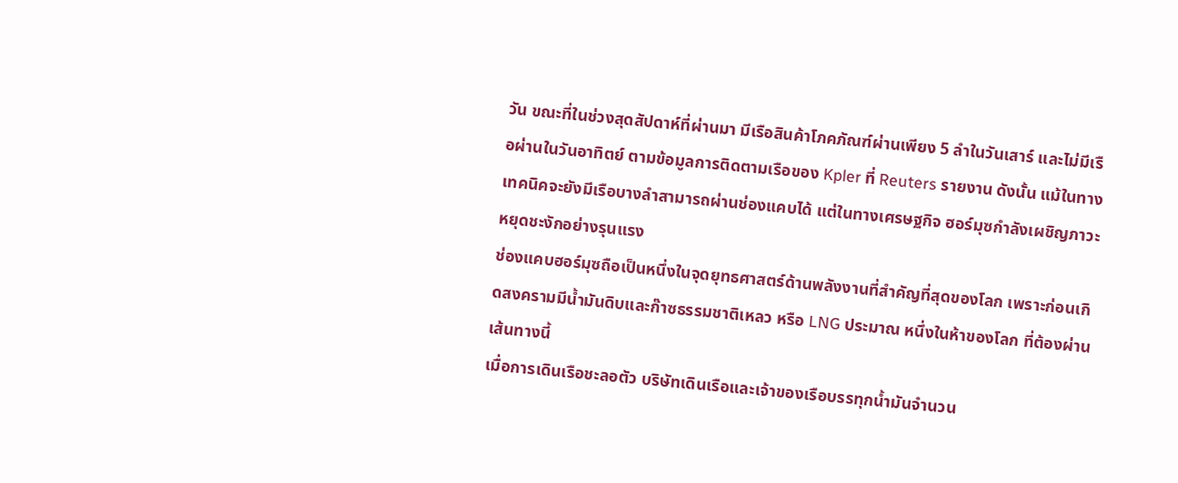วัน ขณะที่ในช่วงสุดสัปดาห์ที่ผ่านมา มีเรือสินค้าโภคภัณฑ์ผ่านเพียง 5 ลำในวันเสาร์ และไม่มีเรือผ่านในวันอาทิตย์ ตามข้อมูลการติดตามเรือของ Kpler ที่ Reuters รายงาน ดังนั้น แม้ในทางเทคนิคจะยังมีเรือบางลำสามารถผ่านช่องแคบได้ แต่ในทางเศรษฐกิจ ฮอร์มุซกำลังเผชิญภาวะหยุดชะงักอย่างรุนแรง
ช่องแคบฮอร์มุซถือเป็นหนึ่งในจุดยุทธศาสตร์ด้านพลังงานที่สำคัญที่สุดของโลก เพราะก่อนเกิดสงครามมีน้ำมันดิบและก๊าซธรรมชาติเหลว หรือ LNG ประมาณ หนึ่งในห้าของโลก ที่ต้องผ่านเส้นทางนี้
เมื่อการเดินเรือชะลอตัว บริษัทเดินเรือและเจ้าของเรือบรรทุกน้ำมันจำนวน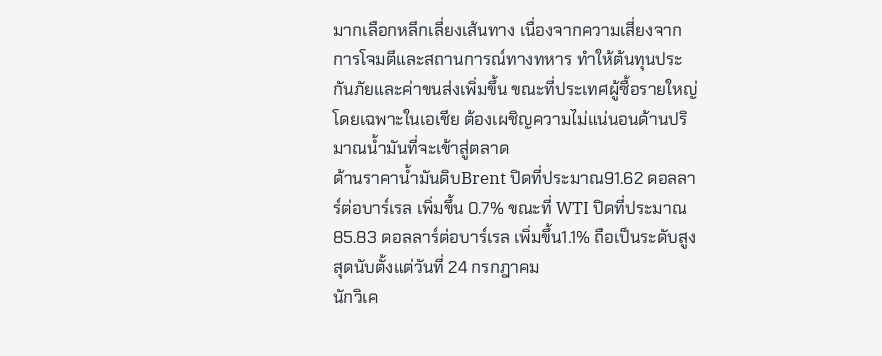มากเลือกหลีกเลี่ยงเส้นทาง เนื่องจากความเสี่ยงจากการโจมตีและสถานการณ์ทางทหาร ทำให้ต้นทุนประกันภัยและค่าขนส่งเพิ่มขึ้น ขณะที่ประเทศผู้ซื้อรายใหญ่ โดยเฉพาะในเอเชีย ต้องเผชิญความไม่แน่นอนด้านปริมาณน้ำมันที่จะเข้าสู่ตลาด
ด้านราคาน้ำมันดิบBrent ปิดที่ประมาณ91.62 ดอลลาร์ต่อบาร์เรล เพิ่มขึ้น 0.7% ขณะที่ WTI ปิดที่ประมาณ 85.83 ดอลลาร์ต่อบาร์เรล เพิ่มขึ้น1.1% ถือเป็นระดับสูงสุดนับตั้งแต่วันที่ 24 กรกฎาคม
นักวิเค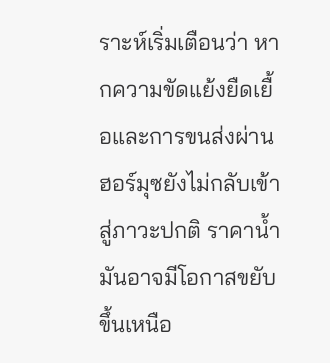ราะห์เริ่มเตือนว่า หากความขัดแย้งยืดเยื้อและการขนส่งผ่านฮอร์มุซยังไม่กลับเข้าสู่ภาวะปกติ ราคาน้ำมันอาจมีโอกาสขยับขึ้นเหนือ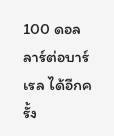100 ดอลลาร์ต่อบาร์เรล ได้อีกครั้ง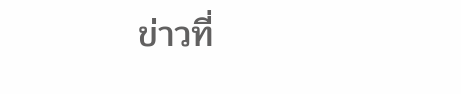ข่าวที่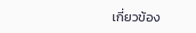เกี่ยวข้อง